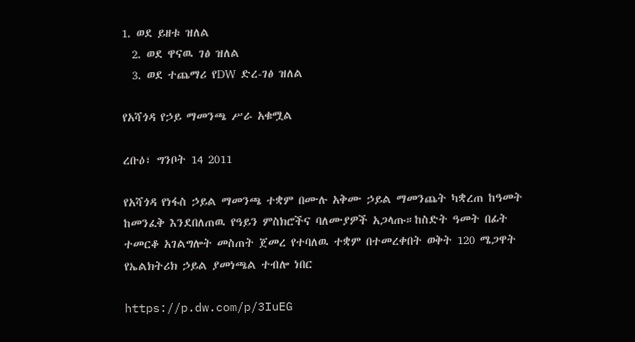1. ወደ ይዘቱ ዝለል
  2. ወደ ዋናዉ ገፅ ዝለል
  3. ወደ ተጨማሪ የDW ድረ-ገፅ ዝለል

የአሻጎዳ የኃይ ማመንጫ ሥራ አቁሟል

ረቡዕ፣ ግንቦት 14 2011

የአሻጎዳ የነፋስ ኃይል ማመንጫ ተቋም በሙሉ አቅሙ ኃይል ማመንጨት ካቋረጠ ከዓመት ከመንፈቅ እንደበለጠዉ የዓይን ምስክሮችና ባለሙያዎች አጋላጡ።ከስድት ዓመት በፊት ተመርቆ አገልግሎት መስጠት ጀመረ የተባለዉ ተቋም በተመረቀበት ወቅት 120 ሜጋዋት የኤልክትሪክ ኃይል ያመነጫል ተብሎ ነበር

https://p.dw.com/p/3IuEG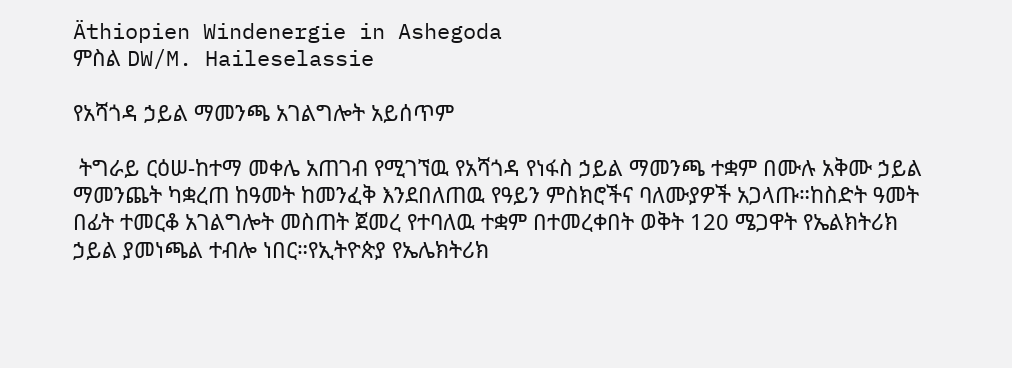Äthiopien Windenergie in Ashegoda
ምስል DW/M. Haileselassie

የአሻጎዳ ኃይል ማመንጫ አገልግሎት አይሰጥም

 ትግራይ ርዕሠ-ከተማ መቀሌ አጠገብ የሚገኘዉ የአሻጎዳ የነፋስ ኃይል ማመንጫ ተቋም በሙሉ አቅሙ ኃይል ማመንጨት ካቋረጠ ከዓመት ከመንፈቅ እንደበለጠዉ የዓይን ምስክሮችና ባለሙያዎች አጋላጡ።ከስድት ዓመት በፊት ተመርቆ አገልግሎት መስጠት ጀመረ የተባለዉ ተቋም በተመረቀበት ወቅት 120 ሜጋዋት የኤልክትሪክ ኃይል ያመነጫል ተብሎ ነበር።የኢትዮጵያ የኤሌክትሪክ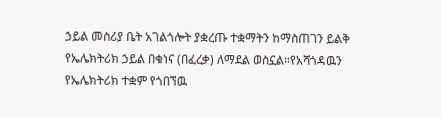ኃይል መስሪያ ቤት አገልጎሎት ያቋረጡ ተቋማትን ከማስጠገን ይልቅ የኤሌክትሪክ ኃይል በቁነና (በፈረቃ) ለማደል ወስኗል።የአሻጎዳዉን የኤሌክትሪክ ተቋም የጎበኘዉ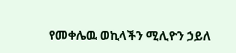የመቀሌዉ ወኪላችን ሚሊዮን ኃይለ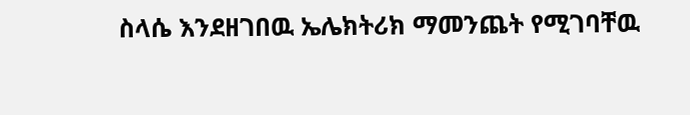ስላሴ እንደዘገበዉ ኤሌክትሪክ ማመንጨት የሚገባቸዉ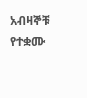አብዛኞቹ የተቋሙ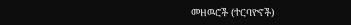መዘዉሮች (ተርባዮኖች)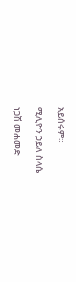አይሰሩም።

ሚሊዮን ኃይለ ስላሴ

ነጋሽ መሐመድ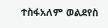ተስፋአለም ወልደየስ